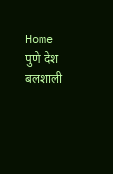Home पुणे देश बलशाली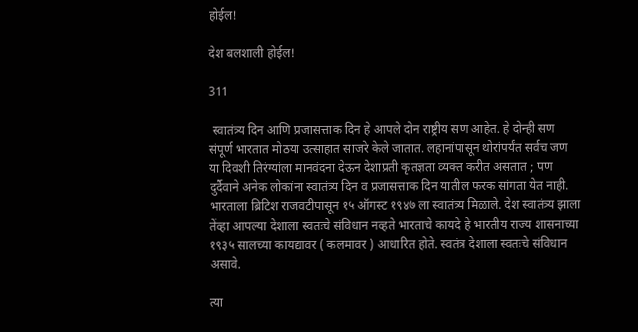होईल!

देश बलशाली होईल!

311

 स्वातंत्र्य दिन आणि प्रजासत्ताक दिन हे आपले दोन राष्ट्रीय सण आहेत. हे दोन्ही सण संपूर्ण भारतात मोठया उत्साहात साजरे केले जातात. लहानांपासून थोरांपर्यंत सर्वच जण या दिवशी तिरंग्यांला मानवंदना देऊन देशाप्रती कृतज्ञता व्यक्त करीत असतात ; पण दुर्दैवाने अनेक लोकांना स्वातंत्र्य दिन व प्रजासत्ताक दिन यातील फरक सांगता येत नाही. भारताला ब्रिटिश राजवटीपासून १५ ऑगस्ट १९४७ ला स्वातंत्र्य मिळाले. देश स्वातंत्र्य झाला तेंव्हा आपल्या देशाला स्वतःचे संविधान नव्हते भारताचे कायदे हे भारतीय राज्य शासनाच्या १९३५ सालच्या कायद्यावर ( कलमावर ) आधारित होते. स्वतंत्र देशाला स्वतःचे संविधान असावे.

त्या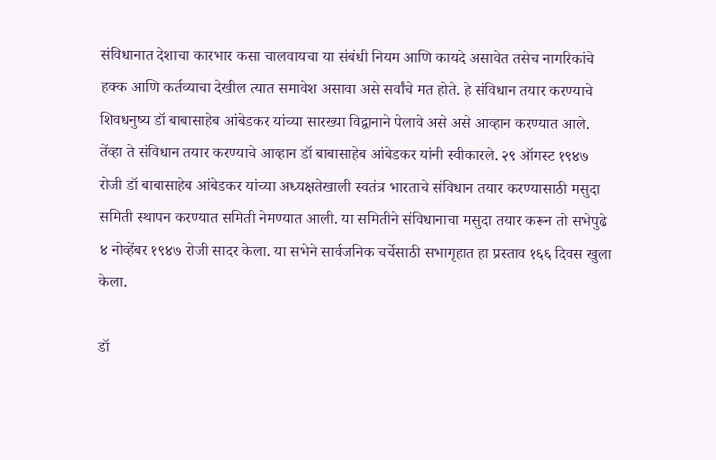संविधानात देशाचा कारभार कसा चालवायचा या संबंधी नियम आणि कायदे असावेत तसेच नागरिकांचे हक्क आणि कर्तव्याचा देखील त्यात समावेश असावा असे सर्वांचे मत होते. हे संविधान तयार करण्याचे शिवधनुष्य डॉ बाबासाहेब आंबेडकर यांच्या सारख्या विद्वानाने पेलावे असे असे आव्हान करण्यात आले. तेंव्हा ते संविधान तयार करण्याचे आव्हान डॉ बाबासाहेब आंबेडकर यांनी स्वीकारले. २९ ऑगस्ट १९४७ रोजी डॉ बाबासाहेब आंबेडकर यांच्या अध्यक्षतेखाली स्वतंत्र भारताचे संविधान तयार करण्यासाठी मसुदा समिती स्थापन करण्यात समिती नेमण्यात आली. या समितीने संविधानाचा मसुदा तयार करून तो सभेपुढे ४ नोव्हेंबर १९४७ रोजी सादर केला. या सभेने सार्वजनिक चर्चेसाठी सभागृहात हा प्रस्ताव १६६ दिवस खुला केला.

डॉ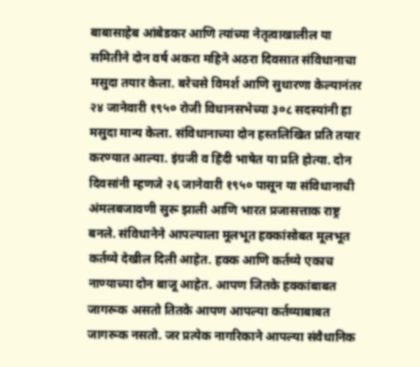बाबासाहेब आंबेडकर आणि त्यांच्या नेतृत्वाखालील या समितीने दोन वर्ष अकरा महिने अठरा दिवसात संविधानाचा मसुदा तयार केला. बरेचसे विमर्श आणि सुधारणा केल्यानंतर २४ जानेवारी १९५० रोजी विधानसभेच्या ३०८ सदस्यांनी हा मसुदा मान्य केला. संविधानाच्या दोन हस्तलिखित प्रति तयार करण्यात आल्या. इंग्रजी व हिंदी भाषेत या प्रति होत्या. दोन दिवसांनी म्हणजे २६ जानेवारी १९५० पासून या संविधानाची अंमलबजावणी सुरू झाली आणि भारत प्रजासत्ताक राष्ट्र बनले. संविधानेने आपल्याला मूलभूत हक्कांसोबत मूलभूत कर्तव्ये देखील दिली आहेत. हक्क आणि कर्तव्ये एकाच नाण्याच्या दोन बाजू आहेत. आपण जितके हक्कांबाबत जागरूक असतो तितके आपण आपल्या कर्तव्याबाबत जागरूक नसतो. जर प्रत्येक नागरिकाने आपल्या संवैधानिक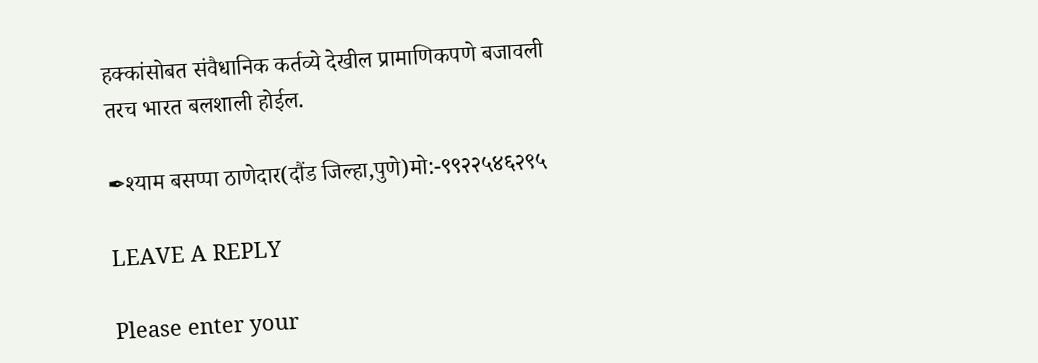हक्कांसोबत संवैधानिक कर्तव्ये देखील प्रामाणिकपणे बजावली तरच भारत बलशाली होईल.

✒श्याम बसप्पा ठाणेदार(दौंड जिल्हा,पुणे)मो:-९९२२५४६२९५

LEAVE A REPLY

Please enter your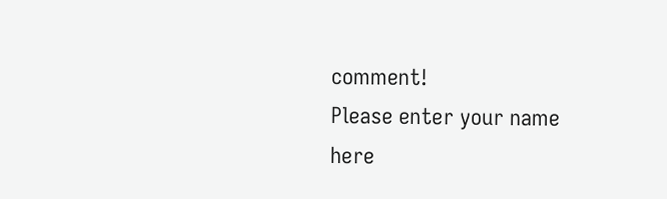comment!
Please enter your name here